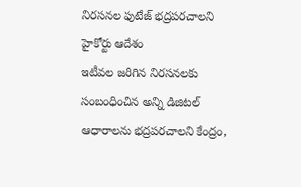నిరసనల ఫుటేజ్ భద్రపరచాలని హైకోర్టు ఆదేశం
ఇటీవల జరిగిన నిరసనలకు సంబంధించిన అన్ని డిజిటల్ ఆధారాలను భద్రపరచాలని కేంద్రం,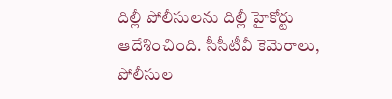దిల్లీ పోలీసులను దిల్లీ హైకోర్టు ఆదేశించింది. సీసీటీవీ కెమెరాలు, పోలీసుల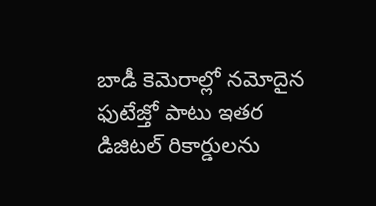బాడీ కెమెరాల్లో నమోదైన ఫుటేజ్తో పాటు ఇతర డిజిటల్ రికార్డులను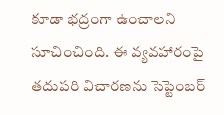కూడా భద్రంగా ఉంచాలని సూచించింది. ఈ వ్యవహారంపై తదుపరి విచారణను సెప్టెంబర్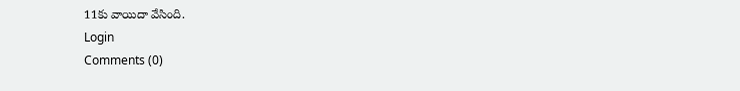11కు వాయిదా వేసింది.
Login
Comments (0)